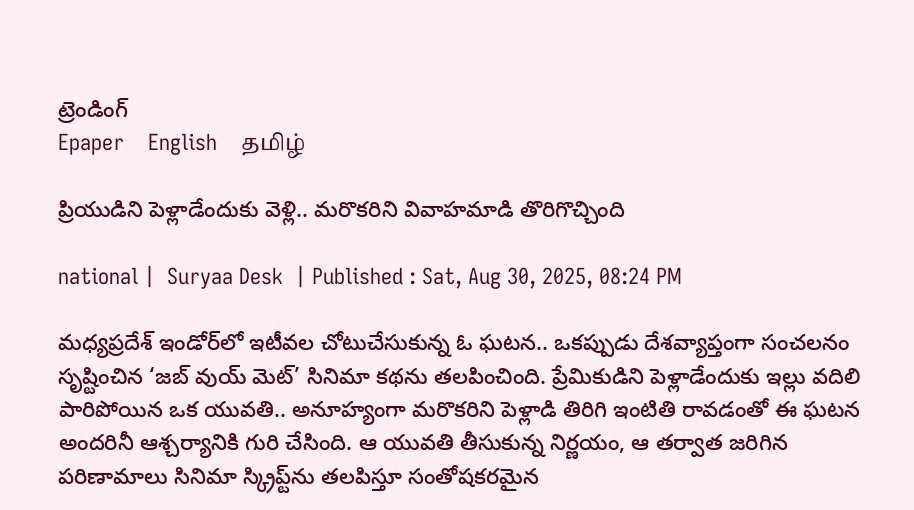ట్రెండింగ్
Epaper    English    தமிழ்

ప్రియుడిని పెళ్లాడేందుకు వెళ్లి.. మరొకరిని వివాహమాడి తొరిగొచ్చింది

national |  Suryaa Desk  | Published : Sat, Aug 30, 2025, 08:24 PM

మధ్యప్రదేశ్ ఇండోర్‌లో ఇటీవల చోటుచేసుకున్న ఓ ఘటన.. ఒకప్పుడు దేశవ్యాప్తంగా సంచలనం సృష్టించిన ‘జబ్ వుయ్‌ మెట్’ సినిమా కథను తలపించింది. ప్రేమికుడిని పెళ్లాడేందుకు ఇల్లు వదిలి పారిపోయిన ఒక యువతి.. అనూహ్యంగా మరొకరిని పెళ్లాడి తిరిగి ఇంటితి రావడంతో ఈ ఘటన అందరినీ ఆశ్చర్యానికి గురి చేసింది. ఆ యువతి తీసుకున్న నిర్ణయం, ఆ తర్వాత జరిగిన పరిణామాలు సినిమా స్క్రిప్ట్‌ను తలపిస్తూ సంతోషకరమైన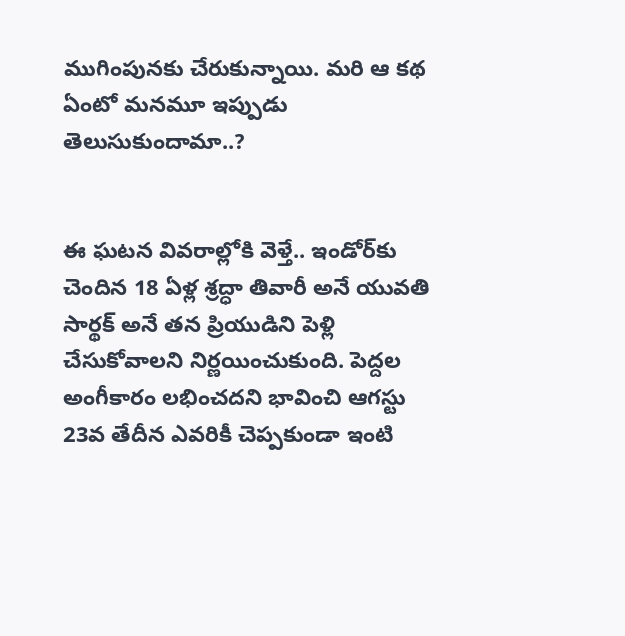ముగింపునకు చేరుకున్నాయి. మరి ఆ కథ ఏంటో మనమూ ఇప్పుడు తెలుసుకుందామా..?


ఈ ఘటన వివరాల్లోకి వెళ్తే.. ఇండోర్‌కు చెందిన 18 ఏళ్ల శ్రద్ధా తివారీ అనే యువతి సార్థక్ అనే తన ప్రియుడిని పెళ్లి చేసుకోవాలని నిర్ణయించుకుంది. పెద్దల అంగీకారం లభించదని భావించి ఆగస్టు 23వ తేదీన ఎవరికీ చెప్పకుండా ఇంటి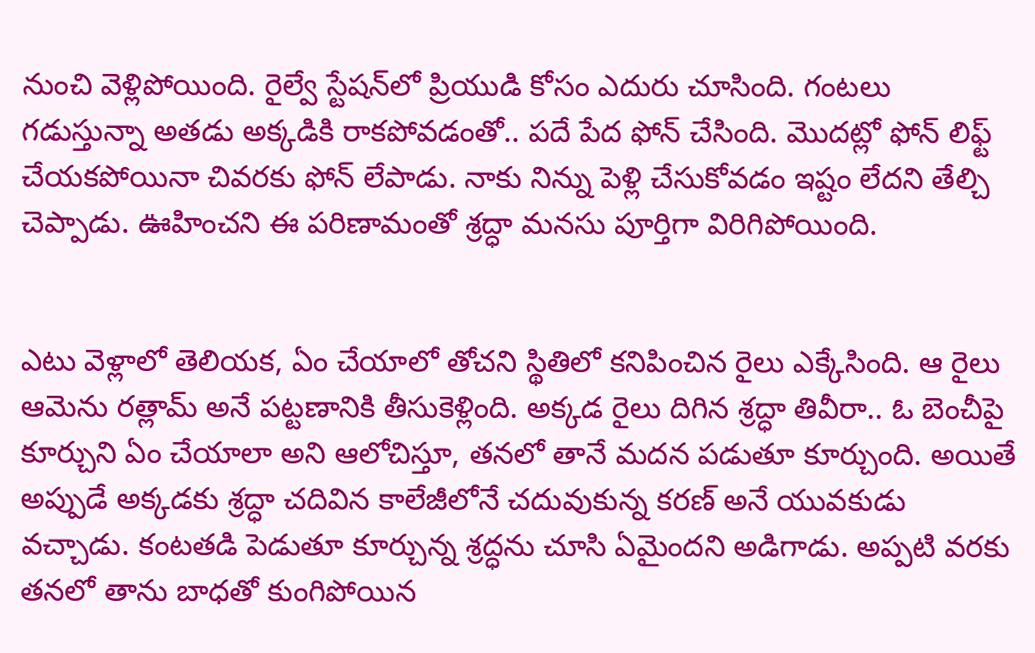నుంచి వెళ్లిపోయింది. రైల్వే స్టేషన్‌లో ప్రియుడి కోసం ఎదురు చూసింది. గంటలు గడుస్తున్నా అతడు అక్కడికి రాకపోవడంతో.. పదే పేద ఫోన్ చేసింది. మొదట్లో ఫోన్ లిఫ్ట్ చేయకపోయినా చివరకు ఫోన్ లేపాడు. నాకు నిన్ను పెళ్లి చేసుకోవడం ఇష్టం లేదని తేల్చి చెప్పాడు. ఊహించని ఈ పరిణామంతో శ్రద్ధా మనసు పూర్తిగా విరిగిపోయింది.


ఎటు వెళ్లాలో తెలియక, ఏం చేయాలో తోచని స్థితిలో కనిపించిన రైలు ఎక్కేసింది. ఆ రైలు ఆమెను రత్లామ్ అనే పట్టణానికి తీసుకెళ్లింది. అక్కడ రైలు దిగిన శ్రద్ధా తివీరా.. ఓ బెంచీపై కూర్చుని ఏం చేయాలా అని ఆలోచిస్తూ, తనలో తానే మదన పడుతూ కూర్చుంది. అయితే అప్పుడే అక్కడకు శ్రద్ధా చదివిన కాలేజీలోనే చదువుకున్న కరణ్ అనే యువకుడు వచ్చాడు. కంటతడి పెడుతూ కూర్చున్న శ్రద్ధను చూసి ఏమైందని అడిగాడు. అప్పటి వరకు తనలో తాను బాధతో కుంగిపోయిన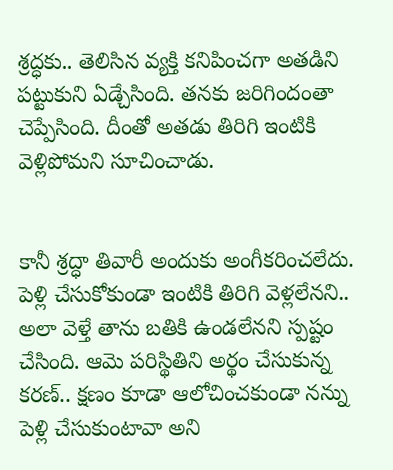శ్రద్ధకు.. తెలిసిన వ్యక్తి కనిపించగా అతడిని పట్టుకుని ఏడ్చేసింది. తనకు జరిగిందంతా చెప్పేసింది. దీంతో అతడు తిరిగి ఇంటికి వెళ్లిపోమని సూచించాడు.


కానీ శ్రద్ధా తివారీ అందుకు అంగీకరించలేదు. పెళ్లి చేసుకోకుండా ఇంటికి తిరిగి వెళ్లలేనని.. అలా వెళ్తే తాను బతికి ఉండలేనని స్పష్టం చేసింది. ఆమె పరిస్థితిని అర్థం చేసుకున్న కరణ్.. క్షణం కూడా ఆలోచించకుండా నన్ను పెళ్లి చేసుకుంటావా అని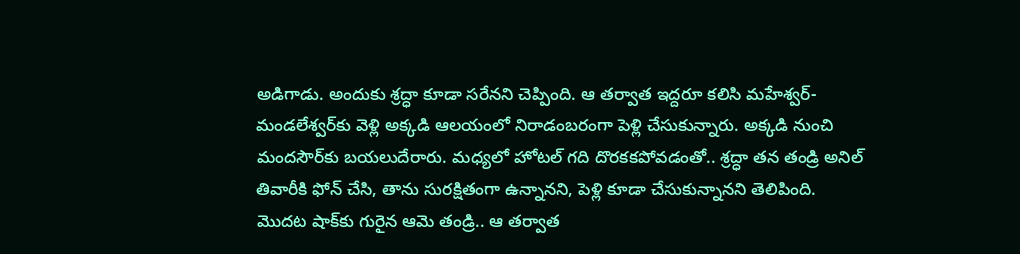అడిగాడు. అందుకు శ్రద్ధా కూడా సరేనని చెప్పింది. ఆ తర్వాత ఇద్దరూ కలిసి మహేశ్వర్-మండలేశ్వర్‌కు వెళ్లి అక్కడి ఆలయంలో నిరాడంబరంగా పెళ్లి చేసుకున్నారు. అక్కడి నుంచి మందసౌర్‌కు బయలుదేరారు. మధ్యలో హోటల్ గది దొరకకపోవడంతో.. శ్రద్ధా తన తండ్రి అనిల్ తివారీకి ఫోన్ చేసి, తాను సురక్షితంగా ఉన్నానని, పెళ్లి కూడా చేసుకున్నానని తెలిపింది. మొదట షాక్‌కు గురైన ఆమె తండ్రి.. ఆ తర్వాత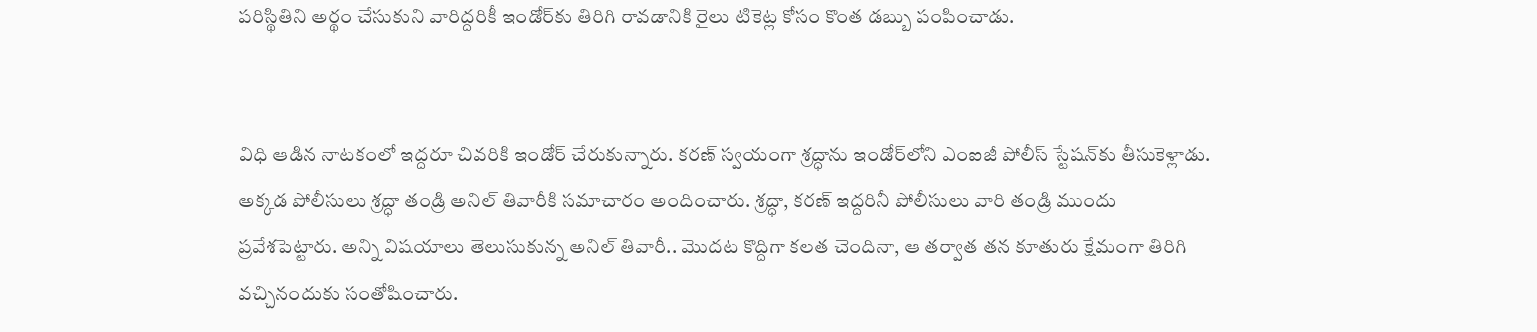పరిస్థితిని అర్థం చేసుకుని వారిద్దరికీ ఇండోర్‌కు తిరిగి రావడానికి రైలు టికెట్ల కోసం కొంత డబ్బు పంపించాడు.


విధి ఆడిన నాటకంలో ఇద్దరూ చివరికి ఇండోర్ చేరుకున్నారు. కరణ్ స్వయంగా శ్రద్ధాను ఇండోర్‌లోని ఎంఐజీ పోలీస్ స్టేషన్‌కు తీసుకెళ్లాడు. అక్కడ పోలీసులు శ్రద్ధా తండ్రి అనిల్ తివారీకి సమాచారం అందించారు. శ్రద్ధా, కరణ్ ఇద్దరినీ పోలీసులు వారి తండ్రి ముందు ప్రవేశపెట్టారు. అన్ని విషయాలు తెలుసుకున్న అనిల్ తివారీ.. మొదట కొద్దిగా కలత చెందినా, ఆ తర్వాత తన కూతురు క్షేమంగా తిరిగి వచ్చినందుకు సంతోషించారు.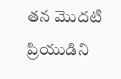తన మొదటి ప్రియుడిని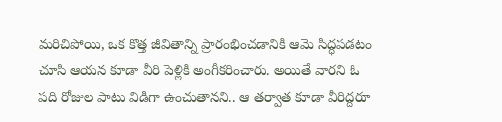మరిచిపోయి, ఒక కొత్త జీవితాన్ని ప్రారంభించడానికి ఆమె సిద్ధపడటం చూసి ఆయన కూడా వీరి పెళ్లికి అంగీకరించారు. అయితే వారని ఓ పది రోజుల పాటు విడిగా ఉంచుతానని.. ఆ తర్వాత కూడా వీరిద్దరూ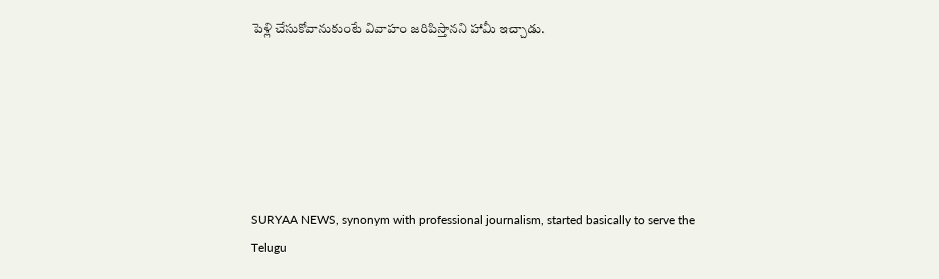పెళ్లి చేసుకోవానుకుంటే వివాహం జరిపిస్తానని హామీ ఇచ్చాడు.






SURYAA NEWS, synonym with professional journalism, started basically to serve the Telugu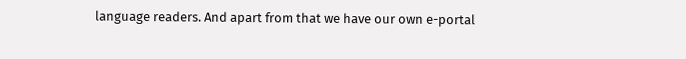language readers. And apart from that we have our own e-portal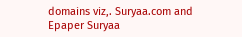domains viz,. Suryaa.com and Epaper Suryaa